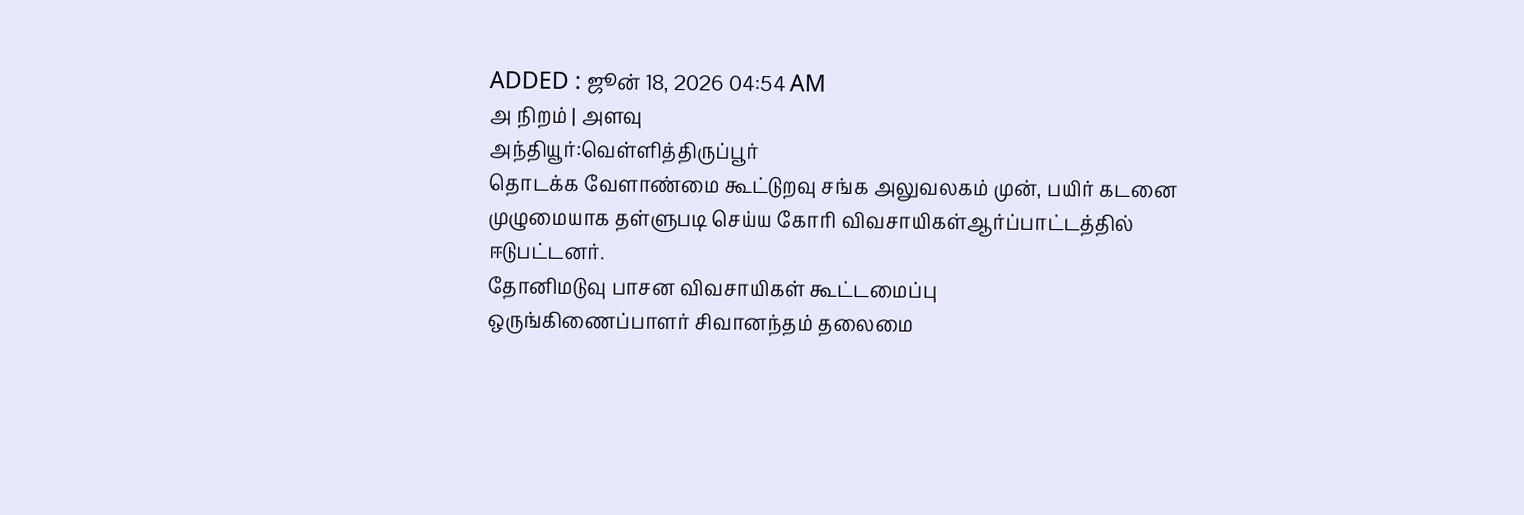ADDED : ஜூன் 18, 2026 04:54 AM
அ நிறம் | அளவு
அந்தியூர்:வெள்ளித்திருப்பூர்
தொடக்க வேளாண்மை கூட்டுறவு சங்க அலுவலகம் முன், பயிர் கடனை
முழுமையாக தள்ளுபடி செய்ய கோரி விவசாயிகள்ஆர்ப்பாட்டத்தில்
ஈடுபட்டனர்.
தோனிமடுவு பாசன விவசாயிகள் கூட்டமைப்பு
ஒருங்கிணைப்பாளர் சிவானந்தம் தலைமை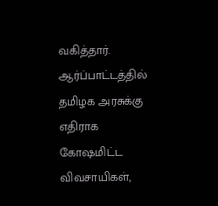வகித்தார். ஆர்ப்பாட்டத்தில்
தமிழக அரசுக்கு எதிராக கோஷமிட்ட விவசாயிகள்,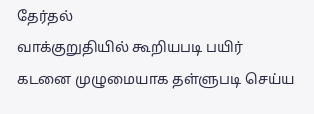தேர்தல்
வாக்குறுதியில் கூறியபடி பயிர் கடனை முழுமையாக தள்ளுபடி செய்ய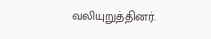வலியுறுத்தினர்.